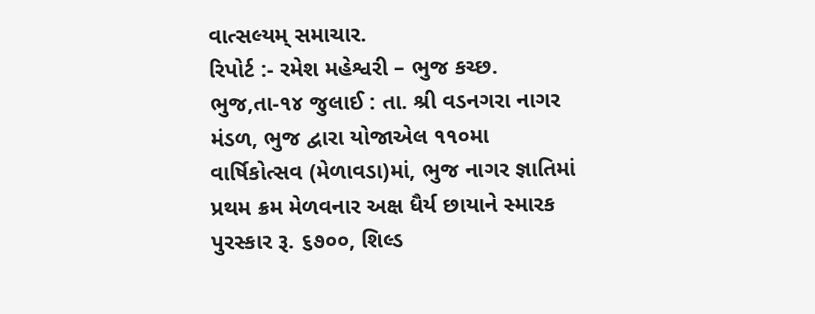વાત્સલ્યમ્ સમાચાર.
રિપોર્ટ :- રમેશ મહેશ્વરી – ભુજ કચ્છ.
ભુજ,તા-૧૪ જુલાઈ : તા. શ્રી વડનગરા નાગર મંડળ, ભુજ દ્વારા યોજાએલ ૧૧૦મા વાર્ષિકોત્સવ (મેળાવડા)માં, ભુજ નાગર જ્ઞાતિમાં પ્રથમ ક્રમ મેળવનાર અક્ષ ધૈર્ય છાયાને સ્મારક પુરસ્કાર રૂ. ૬૭૦૦, શિલ્ડ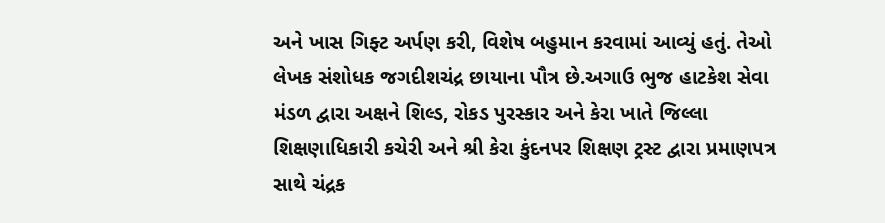અને ખાસ ગિફ્ટ અર્પણ કરી, વિશેષ બહુમાન કરવામાં આવ્યું હતું. તેઓ લેખક સંશોધક જગદીશચંદ્ર છાયાના પૌત્ર છે.અગાઉ ભુજ હાટકેશ સેવા મંડળ દ્વારા અક્ષને શિલ્ડ, રોકડ પુરસ્કાર અને કેરા ખાતે જિલ્લા શિક્ષણાધિકારી કચેરી અને શ્રી કેરા કુંદનપર શિક્ષણ ટ્રસ્ટ દ્વારા પ્રમાણપત્ર સાથે ચંદ્રક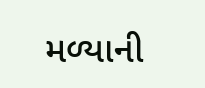મળ્યાની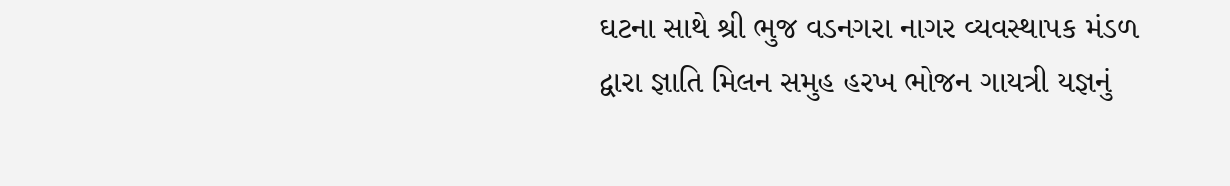ઘટના સાથે શ્રી ભુજ વડનગરા નાગર વ્યવસ્થાપક મંડળ દ્વારા જ્ઞાતિ મિલન સમુહ હરખ ભોજન ગાયત્રી યજ્ઞનું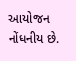આયોજન નોંધનીય છે.